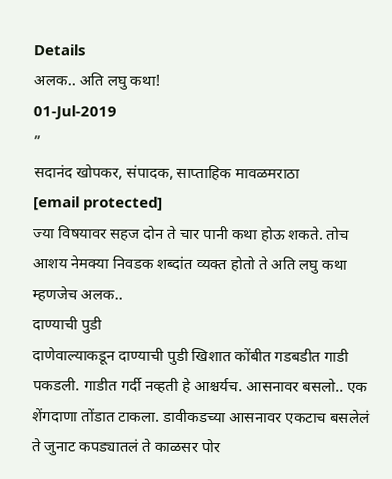Details
अलक.. अति लघु कथा!
01-Jul-2019
”
सदानंद खोपकर, संपादक, साप्ताहिक मावळमराठा
[email protected]
ज्या विषयावर सहज दोन ते चार पानी कथा होऊ शकते. तोच आशय नेमक्या निवडक शब्दांत व्यक्त होतो ते अति लघु कथा म्हणजेच अलक..
दाण्याची पुडी
दाणेवाल्याकडून दाण्याची पुडी खिशात कोंबीत गडबडीत गाडी पकडली. गाडीत गर्दी नव्हती हे आश्चर्यच. आसनावर बसलो.. एक शेंगदाणा तोंडात टाकला. डावीकडच्या आसनावर एकटाच बसलेलं ते जुनाट कपड्यातलं ते काळसर पोर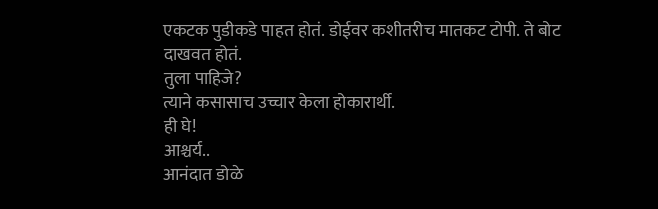एकटक पुडीकडे पाहत होतं. डोईवर कशीतरीच मातकट टोपी. ते बोट दाखवत होतं.
तुला पाहिजे?
त्याने कसासाच उच्चार केला होकारार्थी.
ही घे!
आश्चर्य..
आनंदात डोळे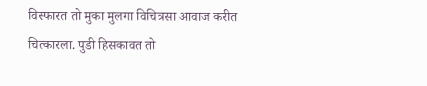विस्फारत तो मुका मुलगा विचित्रसा आवाज करीत चित्कारला. पुडी हिसकावत तो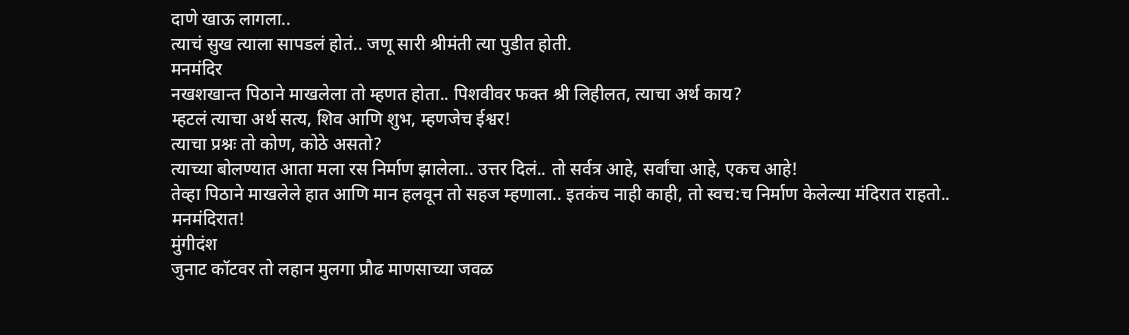दाणे खाऊ लागला..
त्याचं सुख त्याला सापडलं होतं.. जणू सारी श्रीमंती त्या पुडीत होती.
मनमंदिर
नखशखान्त पिठाने माखलेला तो म्हणत होता.. पिशवीवर फक्त श्री लिहीलत, त्याचा अर्थ काय?
म्हटलं त्याचा अर्थ सत्य, शिव आणि शुभ, म्हणजेच ईश्वर!
त्याचा प्रश्नः तो कोण, कोठे असतो?
त्याच्या बोलण्यात आता मला रस निर्माण झालेला.. उत्तर दिलं.. तो सर्वत्र आहे, सर्वांचा आहे, एकच आहे!
तेव्हा पिठाने माखलेले हात आणि मान हलवून तो सहज म्हणाला.. इतकंच नाही काही, तो स्वच:च निर्माण केलेल्या मंदिरात राहतो.. मनमंदिरात!
मुंगीदंश
जुनाट कॉटवर तो लहान मुलगा प्रौढ माणसाच्या जवळ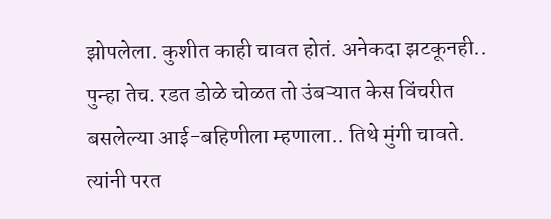झोपलेला. कुशीत काही चावत होतं. अनेकदा झटकूनही.. पुन्हा तेच. रडत डोळे चोळत तो उंबऱ्यात केस विंचरीत बसलेल्या आई-बहिणीला म्हणाला.. तिथे मुंगी चावते.
त्यांनी परत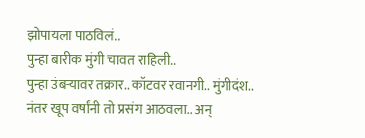झोपायला पाठविलं..
पुन्हा बारीक मुंगी चावत राहिली..
पुन्हा उंबऱ्यावर तक्रार.. कॉटवर रवानगी.. मुंगीदंश..
नंतर खूप वर्षांनी तो प्रसंग आठवला.. अन्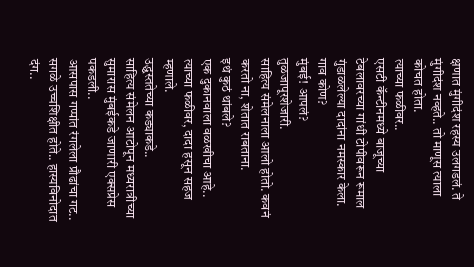क्षणात मुंगीदंश रहस्य उलगडलं. ते मुंगीदंश नव्हते.. तो माणूस त्याला कोचत होता.
त्याच्या फळीवर..
एसटी कॅन्टीनमध्ये बाजूच्या टेबलावरच्या गांधी टोपीवरून रूमाल गुंडाळलेल्या दादांना नमस्कार केला.
गाव कोण?
मुंबई! आपलं?
तुळजापूरशेजारी.
साहित्य संमेलनाला आलो होतो. कवनं करतो ना, शेतात राबताना.
इथं कुठं थांबले?
एक दुकानवाला वळखीचा आहे.. त्याच्या फळीवर, दादा हसून सहज म्हणाले.
उद्ध्वस्ततेच्या कड्याकडे..
साहित्य संमेलन आटोपून मध्यरात्रीच्या सुमारास मुंबईकडे जाणारी एक्सप्रेस पकडली..
आसपास गप्पांत रंगलेला प्रौढांचा गट.. सगळे उच्चशिक्षीत होते.. हास्यविनोदात दंग..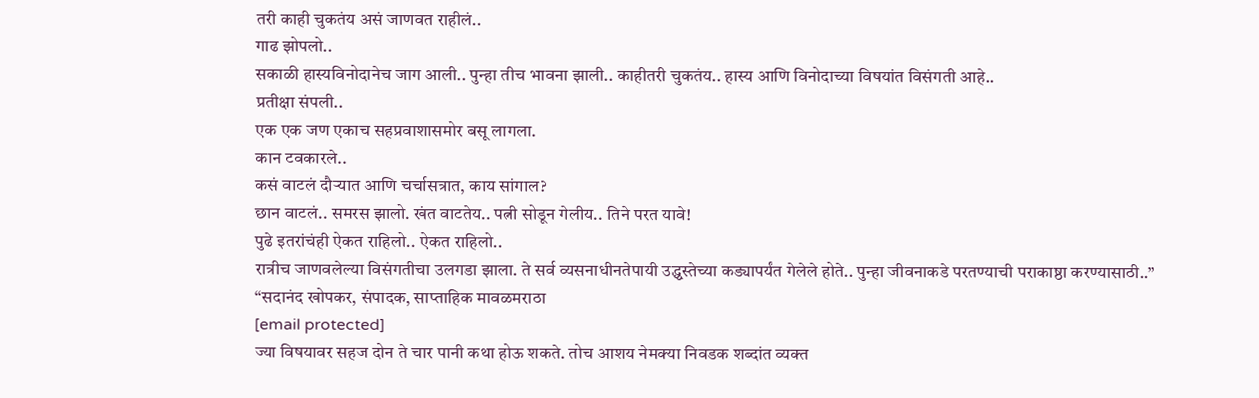तरी काही चुकतंय असं जाणवत राहीलं..
गाढ झोपलो..
सकाळी हास्यविनोदानेच जाग आली.. पुन्हा तीच भावना झाली.. काहीतरी चुकतंय.. हास्य आणि विनोदाच्या विषयांत विसंगती आहे..
प्रतीक्षा संपली..
एक एक जण एकाच सहप्रवाशासमोर बसू लागला.
कान टवकारले..
कसं वाटलं दौऱ्यात आणि चर्चासत्रात, काय सांगाल?
छान वाटलं.. समरस झालो. खंत वाटतेय.. पत्नी सोडून गेलीय.. तिने परत यावे!
पुढे इतरांचंही ऐकत राहिलो.. ऐकत राहिलो..
रात्रीच जाणवलेल्या विसंगतीचा उलगडा झाला. ते सर्व व्यसनाधीनतेपायी उद्ध्वस्तेच्या कड्यापर्यंत गेलेले होते.. पुन्हा जीवनाकडे परतण्याची पराकाष्ठा करण्यासाठी..”
“सदानंद खोपकर, संपादक, साप्ताहिक मावळमराठा
[email protected]
ज्या विषयावर सहज दोन ते चार पानी कथा होऊ शकते. तोच आशय नेमक्या निवडक शब्दांत व्यक्त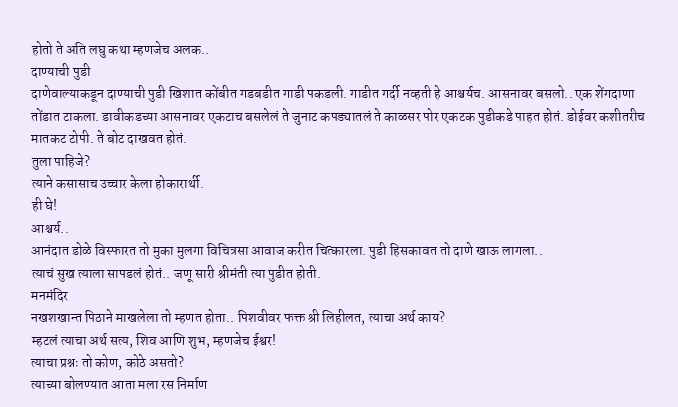होतो ते अति लघु कथा म्हणजेच अलक..
दाण्याची पुडी
दाणेवाल्याकडून दाण्याची पुडी खिशात कोंबीत गडबडीत गाडी पकडली. गाडीत गर्दी नव्हती हे आश्चर्यच. आसनावर बसलो.. एक शेंगदाणा तोंडात टाकला. डावीकडच्या आसनावर एकटाच बसलेलं ते जुनाट कपड्यातलं ते काळसर पोर एकटक पुडीकडे पाहत होतं. डोईवर कशीतरीच मातकट टोपी. ते बोट दाखवत होतं.
तुला पाहिजे?
त्याने कसासाच उच्चार केला होकारार्थी.
ही घे!
आश्चर्य..
आनंदात डोळे विस्फारत तो मुका मुलगा विचित्रसा आवाज करीत चित्कारला. पुडी हिसकावत तो दाणे खाऊ लागला..
त्याचं सुख त्याला सापडलं होतं.. जणू सारी श्रीमंती त्या पुडीत होती.
मनमंदिर
नखशखान्त पिठाने माखलेला तो म्हणत होता.. पिशवीवर फक्त श्री लिहीलत, त्याचा अर्थ काय?
म्हटलं त्याचा अर्थ सत्य, शिव आणि शुभ, म्हणजेच ईश्वर!
त्याचा प्रश्नः तो कोण, कोठे असतो?
त्याच्या बोलण्यात आता मला रस निर्माण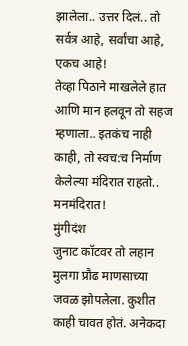झालेला.. उत्तर दिलं.. तो सर्वत्र आहे, सर्वांचा आहे, एकच आहे!
तेव्हा पिठाने माखलेले हात आणि मान हलवून तो सहज म्हणाला.. इतकंच नाही काही, तो स्वच:च निर्माण केलेल्या मंदिरात राहतो.. मनमंदिरात!
मुंगीदंश
जुनाट कॉटवर तो लहान मुलगा प्रौढ माणसाच्या जवळ झोपलेला. कुशीत काही चावत होतं. अनेकदा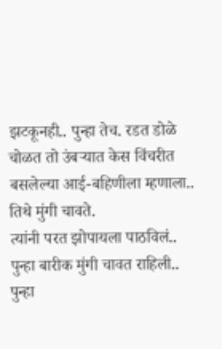झटकूनही.. पुन्हा तेच. रडत डोळे चोळत तो उंबऱ्यात केस विंचरीत बसलेल्या आई-बहिणीला म्हणाला.. तिथे मुंगी चावते.
त्यांनी परत झोपायला पाठविलं..
पुन्हा बारीक मुंगी चावत राहिली..
पुन्हा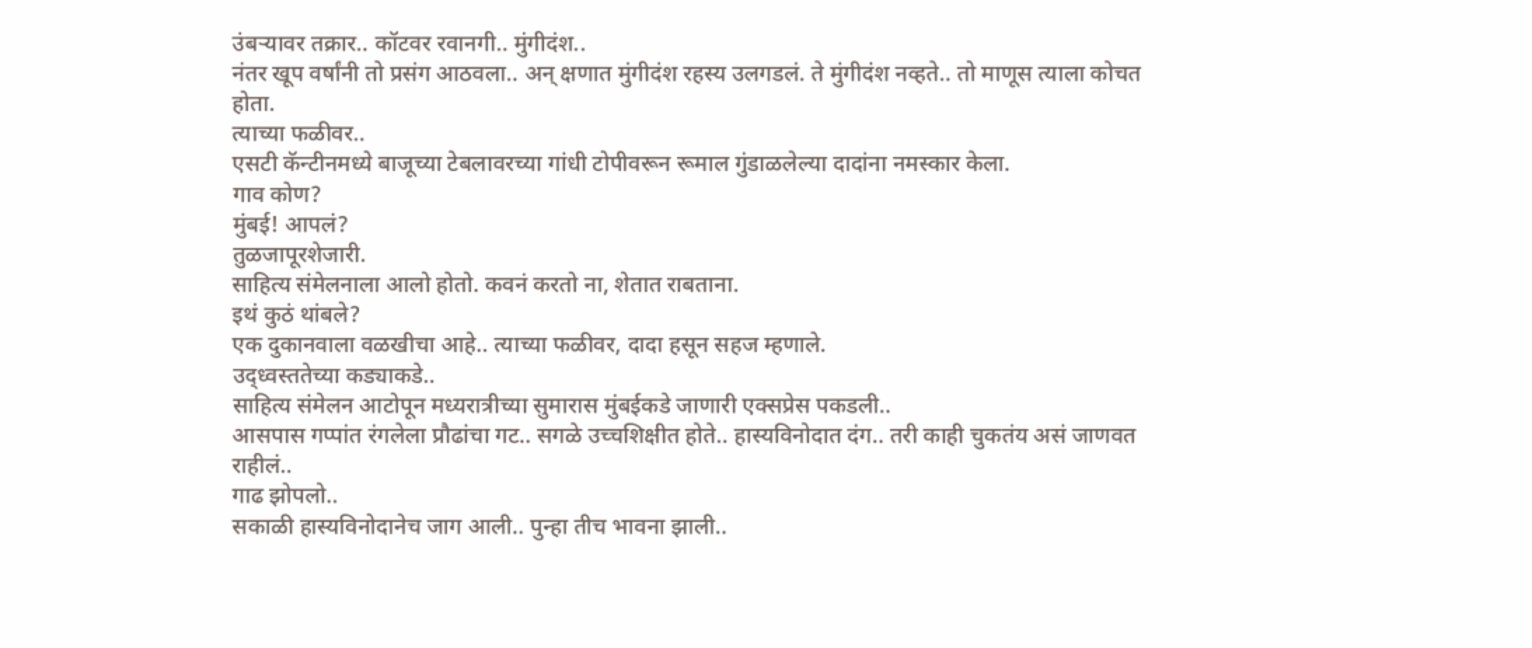उंबऱ्यावर तक्रार.. कॉटवर रवानगी.. मुंगीदंश..
नंतर खूप वर्षांनी तो प्रसंग आठवला.. अन् क्षणात मुंगीदंश रहस्य उलगडलं. ते मुंगीदंश नव्हते.. तो माणूस त्याला कोचत होता.
त्याच्या फळीवर..
एसटी कॅन्टीनमध्ये बाजूच्या टेबलावरच्या गांधी टोपीवरून रूमाल गुंडाळलेल्या दादांना नमस्कार केला.
गाव कोण?
मुंबई! आपलं?
तुळजापूरशेजारी.
साहित्य संमेलनाला आलो होतो. कवनं करतो ना, शेतात राबताना.
इथं कुठं थांबले?
एक दुकानवाला वळखीचा आहे.. त्याच्या फळीवर, दादा हसून सहज म्हणाले.
उद्ध्वस्ततेच्या कड्याकडे..
साहित्य संमेलन आटोपून मध्यरात्रीच्या सुमारास मुंबईकडे जाणारी एक्सप्रेस पकडली..
आसपास गप्पांत रंगलेला प्रौढांचा गट.. सगळे उच्चशिक्षीत होते.. हास्यविनोदात दंग.. तरी काही चुकतंय असं जाणवत राहीलं..
गाढ झोपलो..
सकाळी हास्यविनोदानेच जाग आली.. पुन्हा तीच भावना झाली..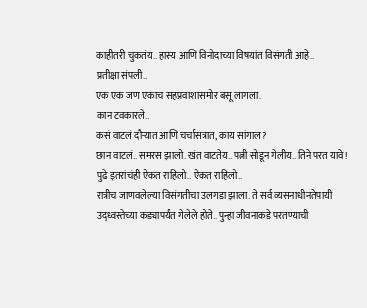काहीतरी चुकतंय.. हास्य आणि विनोदाच्या विषयांत विसंगती आहे..
प्रतीक्षा संपली..
एक एक जण एकाच सहप्रवाशासमोर बसू लागला.
कान टवकारले..
कसं वाटलं दौऱ्यात आणि चर्चासत्रात, काय सांगाल?
छान वाटलं.. समरस झालो. खंत वाटतेय.. पत्नी सोडून गेलीय.. तिने परत यावे!
पुढे इतरांचंही ऐकत राहिलो.. ऐकत राहिलो..
रात्रीच जाणवलेल्या विसंगतीचा उलगडा झाला. ते सर्व व्यसनाधीनतेपायी उद्ध्वस्तेच्या कड्यापर्यंत गेलेले होते.. पुन्हा जीवनाकडे परतण्याची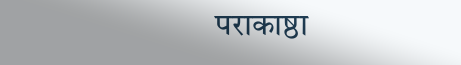पराकाष्ठा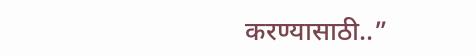करण्यासाठी..”